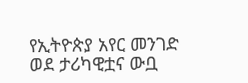የኢትዮጵያ አየር መንገድ ወደ ታሪካዊቷና ውቧ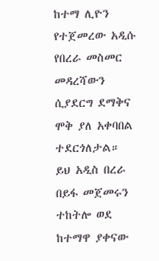ከተማ ሊዮን የተጀመረው አዲሱ የበረራ መስመር መዳረሻውን ሲያደርግ ደማቅና ሞቅ ያለ አቀባበል ተደርጎለታል።
ይህ አዲስ በረራ በይፋ መጀመሩን ተከትሎ ወደ ከተማዋ ያቀናው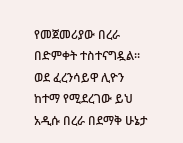የመጀመሪያው በረራ በድምቀት ተስተናግዷል።
ወደ ፈረንሳይዋ ሊዮን ከተማ የሚደረገው ይህ አዲሱ በረራ በደማቅ ሁኔታ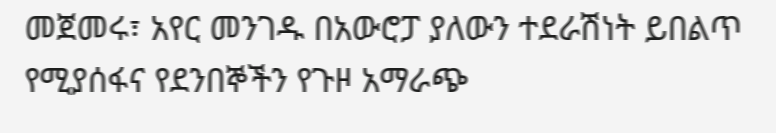መጀመሩ፣ አየር መንገዱ በአውሮፓ ያለውን ተደራሽነት ይበልጥ የሚያሰፋና የደንበኞችን የጉዞ አማራጭ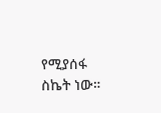የሚያሰፋ ስኬት ነው።